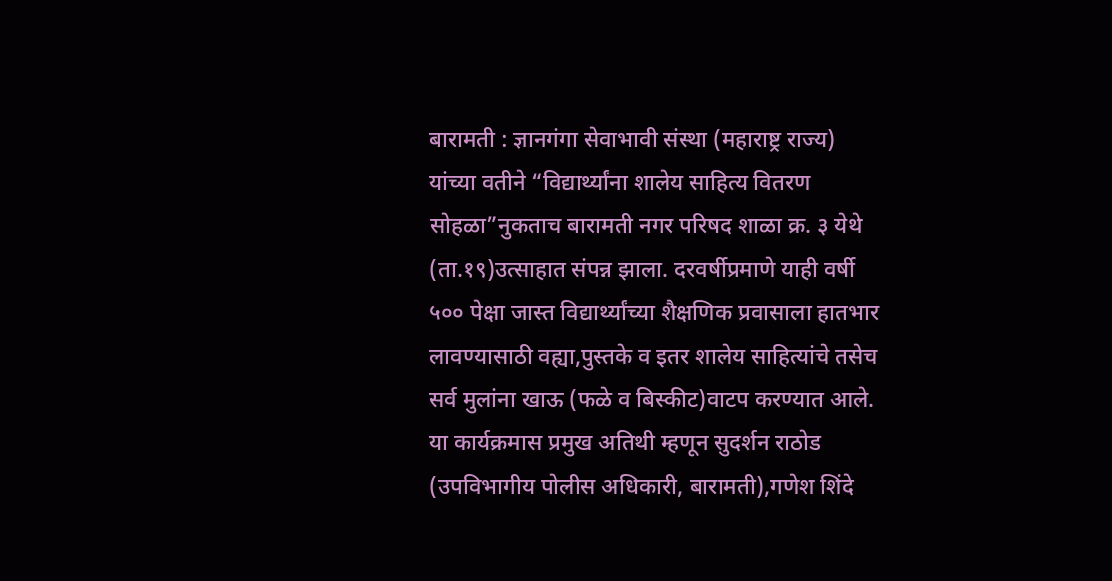बारामती : ज्ञानगंगा सेवाभावी संस्था (महाराष्ट्र राज्य) यांच्या वतीने “विद्यार्थ्यांना शालेय साहित्य वितरण सोहळा”नुकताच बारामती नगर परिषद शाळा क्र. ३ येथे (ता.१९)उत्साहात संपन्न झाला. दरवर्षीप्रमाणे याही वर्षी ५०० पेक्षा जास्त विद्यार्थ्यांच्या शैक्षणिक प्रवासाला हातभार लावण्यासाठी वह्या,पुस्तके व इतर शालेय साहित्यांचे तसेच सर्व मुलांना खाऊ (फळे व बिस्कीट)वाटप करण्यात आले.
या कार्यक्रमास प्रमुख अतिथी म्हणून सुदर्शन राठोड (उपविभागीय पोलीस अधिकारी, बारामती),गणेश शिंदे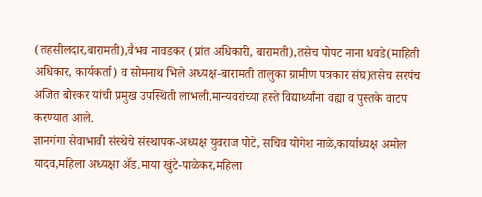(तहसीलदार,बारामती),वैभव नावडकर (प्रांत अधिकारी, बारामती),तसेच पोपट नाना धवडे(माहिती अधिकार, कार्यकर्ता) व सोमनाथ भिले अध्यक्ष-बारामती तालुका ग्रामीण पत्रकार संघ)तसेच सरपंच अजित बोरकर यांची प्रमुख उपस्थिती लाभली.मान्यवरांच्या हस्ते विद्यार्थ्यांना वह्या व पुस्तके वाटप करण्यात आले.
ज्ञानगंगा सेवाभावी संस्थेचे संस्थापक-अध्यक्ष युवराज पोटे, सचिव योगेश नाळे,कार्याध्यक्ष अमोल यादव,महिला अध्यक्षा ॲड.माया खुंटे-पाळेकर,महिला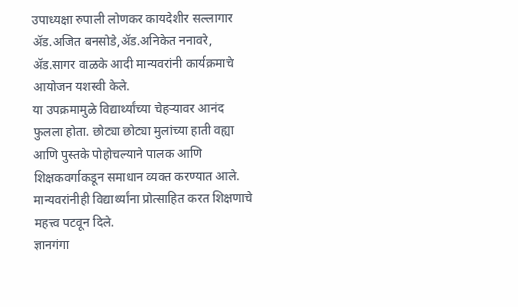उपाध्यक्षा रुपाली लोणकर कायदेशीर सल्लागार ॲड.अजित बनसोडे,ॲड.अनिकेत ननावरे, ॲड.सागर वाळके आदी मान्यवरांनी कार्यक्रमाचे आयोजन यशस्वी केले.
या उपक्रमामुळे विद्यार्थ्यांच्या चेहऱ्यावर आनंद फुलला होता. छोट्या छोट्या मुलांच्या हाती वह्या आणि पुस्तके पोहोचल्याने पालक आणि शिक्षकवर्गाकडून समाधान व्यक्त करण्यात आले. मान्यवरांनीही विद्यार्थ्यांना प्रोत्साहित करत शिक्षणाचे महत्त्व पटवून दिले.
ज्ञानगंगा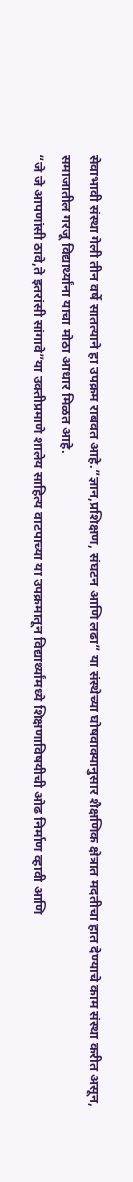सेवाभावी संस्था गेली तीन वर्षे सातत्याने हा उपक्रम राबवत आहे.”ज्ञान,प्रशिक्षण, संघटन आणि लढा” या संस्थेच्या घोषवाक्यानुसार शैक्षणिक क्षेत्रात मदतीचा हात देण्याचे काम संस्था करीत असून, समाजातील गरजू विद्यार्थ्यांना याचा मोठा आधार मिळत आहे.
“जे जे आपणांसी ठावे,ते इतरांसी सांगावे”या उक्तीप्रमाणे शालेय साहित्य वाटपाच्या या उपक्रमातून विद्यार्थ्यांमध्ये शिक्षणाविषयीची ओढ निर्माण व्हावी आणि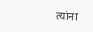त्यांना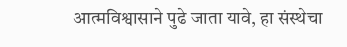आत्मविश्वासाने पुढे जाता यावे, हा संस्थेचा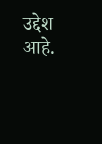उद्देश आहे.